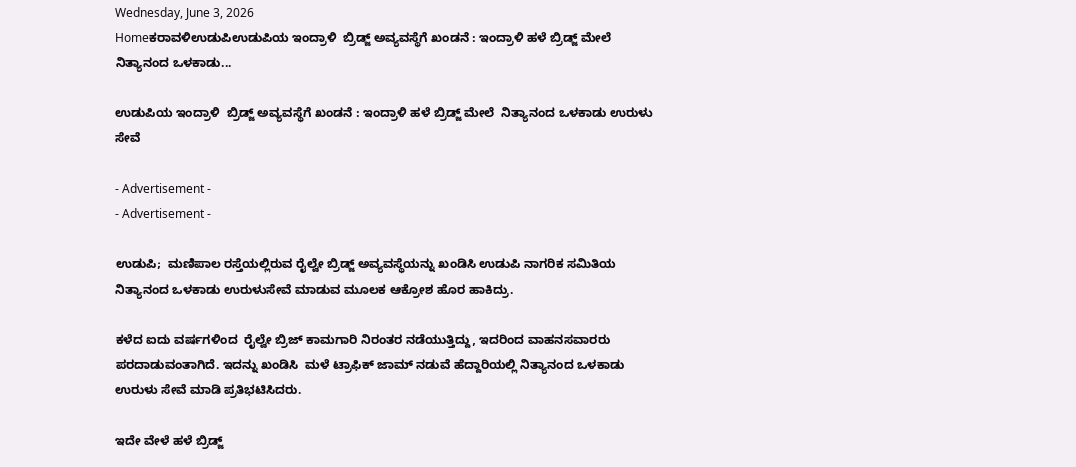Wednesday, June 3, 2026
Homeಕರಾವಳಿಉಡುಪಿಉಡುಪಿಯ ಇಂದ್ರಾಳಿ  ಬ್ರಿಡ್ಜ್ ಅವ್ಯವಸ್ಥೆಗೆ ಖಂಡನೆ : ಇಂದ್ರಾಳಿ ಹಳೆ ಬ್ರಿಡ್ಜ್ ಮೇಲೆ  ನಿತ್ಯಾನಂದ ಒಳಕಾಡು...

ಉಡುಪಿಯ ಇಂದ್ರಾಳಿ  ಬ್ರಿಡ್ಜ್ ಅವ್ಯವಸ್ಥೆಗೆ ಖಂಡನೆ : ಇಂದ್ರಾಳಿ ಹಳೆ ಬ್ರಿಡ್ಜ್ ಮೇಲೆ  ನಿತ್ಯಾನಂದ ಒಳಕಾಡು ಉರುಳು ಸೇವೆ

- Advertisement -
- Advertisement -

ಉಡುಪಿ;  ಮಣಿಪಾಲ ರಸ್ತೆಯಲ್ಲಿರುವ ರೈಲ್ವೇ ಬ್ರಿಡ್ಜ್ ಅವ್ಯವಸ್ಥೆಯನ್ನು ಖಂಡಿಸಿ ಉಡುಪಿ ನಾಗರಿಕ ಸಮಿತಿಯ ನಿತ್ಯಾನಂದ ಒಳಕಾಡು ಉರುಳುಸೇವೆ ಮಾಡುವ ಮೂಲಕ ಆಕ್ರೋಶ ಹೊರ ಹಾಕಿದ್ರು.

ಕಳೆದ ಐದು ವರ್ಷಗಳಿಂದ  ರೈಲ್ವೇ ಬ್ರಿಜ್ ಕಾಮಗಾರಿ ನಿರಂತರ ನಡೆಯುತ್ತಿದ್ದು, ಇದರಿಂದ ವಾಹನ‌ಸವಾರರು‌ ಪರದಾಡುವಂತಾಗಿದೆ. ಇದನ್ನು ಖಂಡಿಸಿ  ಮಳೆ ಟ್ರಾಫಿಕ್ ಜಾಮ್ ನಡುವೆ ಹೆದ್ದಾರಿಯಲ್ಲಿ ನಿತ್ಯಾನಂದ ಒಳಕಾಡು ಉರುಳು ಸೇವೆ ಮಾಡಿ ಪ್ರತಿಭಟಿಸಿದರು.

ಇದೇ ವೇಳೆ‌ ಹಳೆ ಬ್ರಿಡ್ಜ್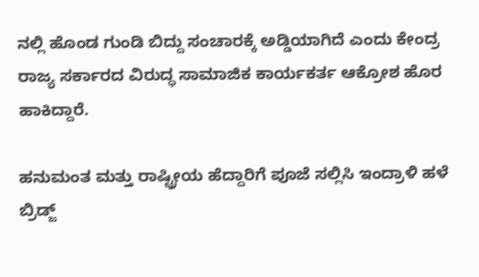ನಲ್ಲಿ ಹೊಂಡ ಗುಂಡಿ ಬಿದ್ದು ಸಂಚಾರಕ್ಕೆ ಅಡ್ಡಿಯಾಗಿದೆ ಎಂದು ಕೇಂದ್ರ ರಾಜ್ಯ ಸರ್ಕಾರದ ವಿರುದ್ಧ ಸಾಮಾಜಿಕ ಕಾರ್ಯಕರ್ತ ಆಕ್ರೋಶ ಹೊರ ಹಾಕಿದ್ದಾರೆ‌.

ಹನುಮಂತ ಮತ್ತು ರಾಷ್ಟ್ರೀಯ ಹೆದ್ದಾರಿಗೆ ಪೂಜೆ ಸಲ್ಲಿಸಿ ಇಂದ್ರಾಳಿ ಹಳೆ ಬ್ರಿಡ್ಜ್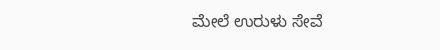ಮೇಲೆ ಉರುಳು ಸೇವೆ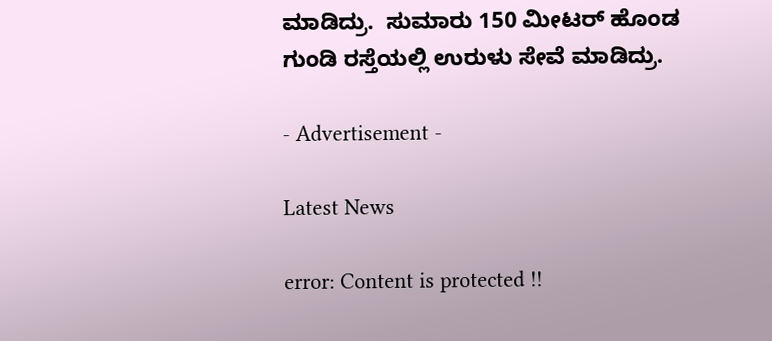ಮಾಡಿದ್ರು.  ಸುಮಾರು 150 ಮೀಟರ್ ಹೊಂಡ ಗುಂಡಿ ರಸ್ತೆಯಲ್ಲಿ ಉರುಳು ಸೇವೆ ಮಾಡಿದ್ರು.

- Advertisement -

Latest News

error: Content is protected !!